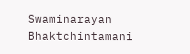Swaminarayan Bhaktchintamani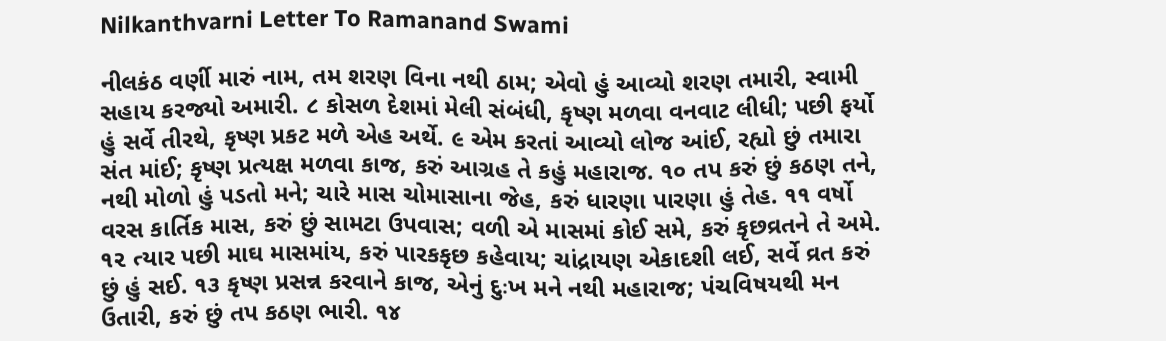Nilkanthvarni Letter To Ramanand Swami

નીલકંઠ વર્ણી મારું નામ, તમ શરણ વિના નથી ઠામ; એવો હું આવ્યો શરણ તમારી, સ્વામી સહાય કરજ્યો અમારી. ૮ કોસળ દેશમાં મેલી સંબંધી, કૃષ્ણ મળવા વનવાટ લીધી; પછી ફર્યો હું સર્વે તીરથે, કૃષ્ણ પ્રકટ મળે એહ અર્થે. ૯ એમ કરતાં આવ્યો લોજ આંઈ, રહ્યો છું તમારા સંત માંઈ; કૃષ્ણ પ્રત્યક્ષ મળવા કાજ, કરું આગ્રહ તે કહું મહારાજ. ૧૦ તપ કરું છું કઠણ તને, નથી મોળો હું પડતો મને; ચારે માસ ચોમાસાના જેહ, કરું ધારણા પારણા હું તેહ. ૧૧ વર્ષો વરસ કાર્તિક માસ, કરું છું સામટા ઉપવાસ; વળી એ માસમાં કોઈ સમે, કરું કૃછવ્રતને તે અમે. ૧૨ ત્યાર પછી માઘ માસમાંય, કરું પારકકૃછ કહેવાય; ચાંદ્રાયણ એકાદશી લઈ, સર્વે વ્રત કરું છું હું સઈ. ૧૩ કૃષ્ણ પ્રસન્ન કરવાને કાજ, એનું દુઃખ મને નથી મહારાજ; પંચવિષયથી મન ઉતારી, કરું છું તપ કઠણ ભારી. ૧૪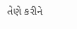તેણે કરીને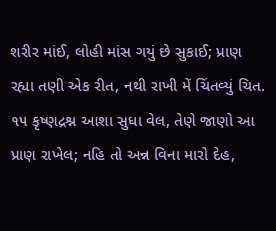શરીર માંઈ, લોહી માંસ ગયું છે સુકાઈ; પ્રાણ રહ્યા તણી એક રીત, નથી રાખી મેં ચિંતવ્યું ચિત. ૧૫ કૃષ્ણદ્રશ્ન આશા સુધા વેલ, તેણે જાણો આ પ્રાણ રાખેલ; નહિ તો અન્ન વિના મારો દેહ,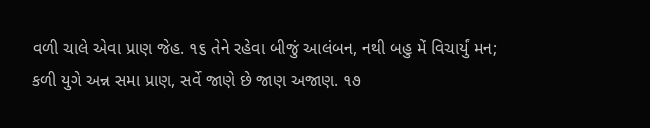વળી ચાલે એવા પ્રાણ જેહ. ૧૬ તેને રહેવા બીજું આલંબન, નથી બહુ મેં વિચાર્યું મન; કળી યુગે અન્ન સમા પ્રાણ, સર્વે જાણે છે જાણ અજાણ. ૧૭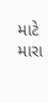માટે મારા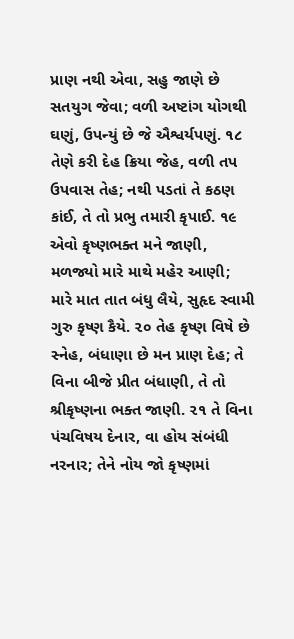પ્રાણ નથી એવા, સહુ જાણે છે સતયુગ જેવા; વળી અષ્ટાંગ યોગથી ઘણું, ઉપન્યું છે જે ઐશ્વર્યપણું. ૧૮ તેણે કરી દેહ ક્રિયા જેહ, વળી તપ ઉપવાસ તેહ; નથી પડતાં તે કઠણ કાંઈ, તે તો પ્રભુ તમારી કૃપાઈ. ૧૯ એવો કૃષ્ણભક્ત મને જાણી, મળજ્યો મારે માથે મહેર આણી; મારે માત તાત બંધુ લૈયે, સુહૃદ સ્વામી ગુરુ કૃષ્ણ કૈયે. ૨૦ તેહ કૃષ્ણ વિષે છે સ્નેહ, બંધાણા છે મન પ્રાણ દેહ; તે વિના બીજે પ્રીત બંધાણી, તે તો શ્રીકૃષ્ણના ભક્ત જાણી. ૨૧ તે વિના પંચવિષય દેનાર, વા હોય સંબંધી નરનાર; તેને નોય જો કૃષ્ણમાં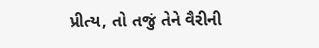પ્રીત્ય, તો તજું તેને વૈરીની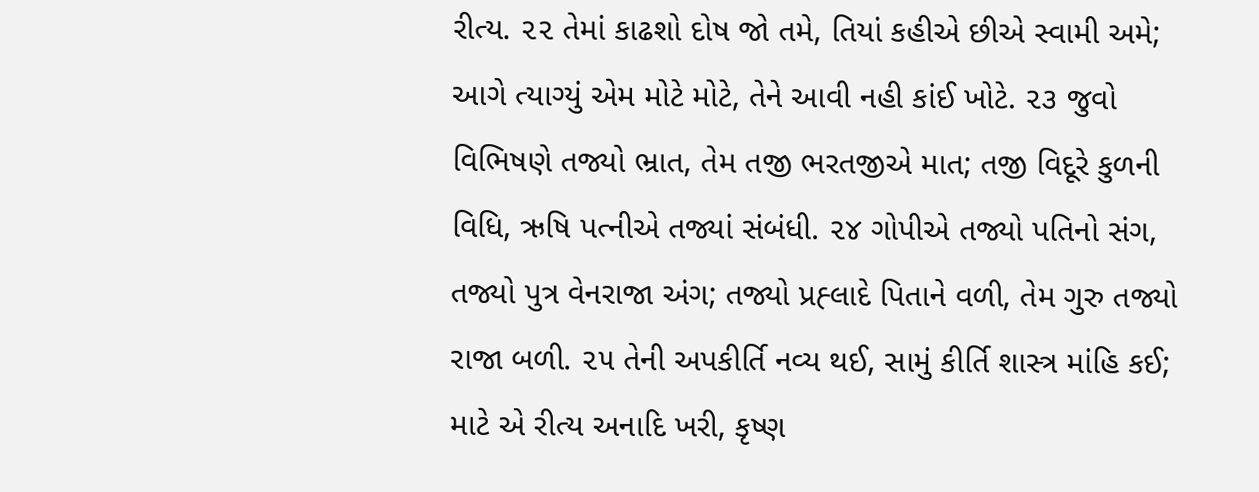રીત્ય. ૨૨ તેમાં કાઢશો દોષ જો તમે, તિયાં કહીએ છીએ સ્વામી અમે; આગે ત્યાગ્યું એમ મોટે મોટે, તેને આવી નહી કાંઈ ખોટે. ૨૩ જુવો વિભિષણે તજ્યો ભ્રાત, તેમ તજી ભરતજીએ માત; તજી વિદૂરે કુળની વિધિ, ઋષિ પત્નીએ તજ્યાં સંબંધી. ૨૪ ગોપીએ તજ્યો પતિનો સંગ, તજ્યો પુત્ર વેનરાજા અંગ; તજ્યો પ્રહ્‍લાદે પિતાને વળી, તેમ ગુરુ તજ્યો રાજા બળી. ૨૫ તેની અપકીર્તિ નવ્ય થઈ, સામું કીર્તિ શાસ્ત્ર માંહિ કઈ; માટે એ રીત્ય અનાદિ ખરી, કૃષ્ણ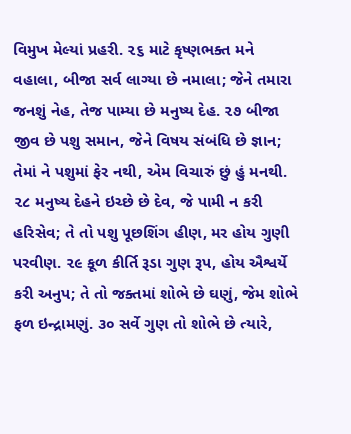વિમુખ મેલ્યાં પ્રહરી. ૨૬ માટે કૃષ્ણભક્ત મને વહાલા, બીજા સર્વ લાગ્યા છે નમાલા; જેને તમારા જનશું નેહ, તેજ પામ્યા છે મનુષ્ય દેહ. ૨૭ બીજા જીવ છે પશુ સમાન, જેને વિષય સંબંધિ છે જ્ઞાન; તેમાં ને પશુમાં ફેર નથી, એમ વિચારું છું હું મનથી. ૨૮ મનુષ્ય દેહને ઇચ્છે છે દેવ, જે પામી ન કરી હરિસેવ; તે તો પશુ પૂછશિંગ હીણ, મર હોય ગુણી પરવીણ. ૨૯ કૂળ કીર્તિ રૂડા ગુણ રૂપ, હોય ઐશ્વર્યે કરી અનુપ; તે તો જક્તમાં શોભે છે ઘણું, જેમ શોભે ફળ ઇન્દ્રામણું. ૩૦ સર્વે ગુણ તો શોભે છે ત્યારે,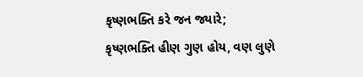કૃષ્ણભક્તિ કરે જન જ્યારે; કૃષ્ણભક્તિ હીણ ગુણ હોય, વણ લુણે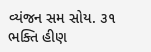વ્યંજન સમ સોય. ૩૧ ભક્તિ હીણ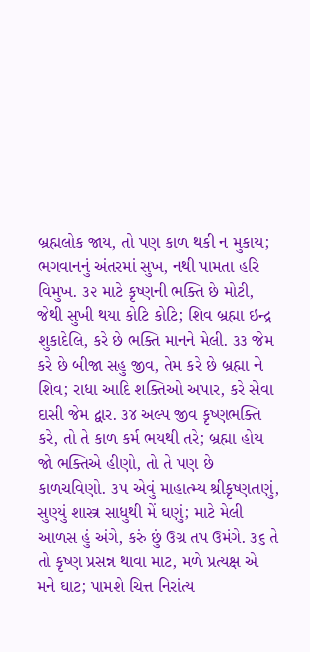બ્રહ્મલોક જાય, તો પણ કાળ થકી ન મુકાય; ભગવાનનું અંતરમાં સુખ, નથી પામતા હરિ વિમુખ. ૩૨ માટે કૃષ્ણની ભક્તિ છે મોટી, જેથી સુખી થયા કોટિ કોટિ; શિવ બ્રહ્મા ઇન્દ્ર શુકાદેલિ, કરે છે ભક્તિ માનને મેલી. ૩૩ જેમ કરે છે બીજા સહુ જીવ, તેમ કરે છે બ્રહ્મા ને શિવ; રાધા આદિ શક્તિઓ અપાર, કરે સેવા દાસી જેમ દ્વાર. ૩૪ અલ્પ જીવ કૃષ્ણભક્તિ કરે, તો તે કાળ કર્મ ભયથી તરે; બ્રહ્મા હોય જો ભક્તિએ હીણો, તો તે પણ છે કાળચવિણો. ૩૫ એવું માહાત્મ્ય શ્રીકૃષ્ણતણું, સુણ્યું શાસ્ત્ર સાધુથી મેં ઘણું; માટે મેલી આળસ હું અંગે, કરું છું ઉગ્ર તપ ઉમંગે. ૩૬ તે તો કૃષ્ણ પ્રસન્ન થાવા માટ, મળે પ્રત્યક્ષ એ મને ઘાટ; પામશે ચિત્ત નિરાંત્ય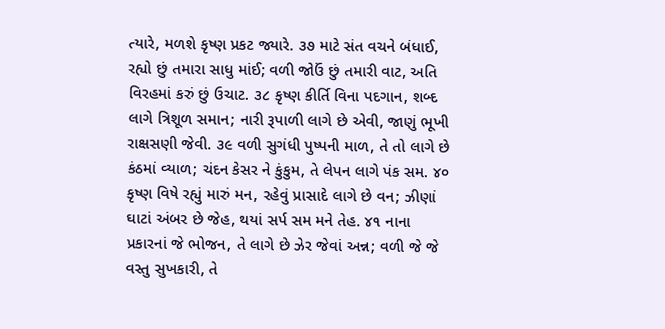ત્યારે, મળશે કૃષ્ણ પ્રકટ જ્યારે. ૩૭ માટે સંત વચને બંધાઈ, રહ્યો છું તમારા સાધુ માંઈ; વળી જોઉં છું તમારી વાટ, અતિ વિરહમાં કરું છું ઉચાટ. ૩૮ કૃષ્ણ કીર્તિ વિના પદગાન, શબ્દ લાગે ત્રિશૂળ સમાન; નારી રૂપાળી લાગે છે એવી, જાણું ભૂખી રાક્ષસણી જેવી. ૩૯ વળી સુગંધી પુષ્પની માળ, તે તો લાગે છે કંઠમાં વ્યાળ; ચંદન કેસર ને કુંકુમ, તે લેપન લાગે પંક સમ. ૪૦ કૃષ્ણ વિષે રહ્યું મારું મન, રહેવું પ્રાસાદે લાગે છે વન; ઝીણાં ઘાટાં અંબર છે જેહ, થયાં સર્પ સમ મને તેહ. ૪૧ નાના પ્રકારનાં જે ભોજન, તે લાગે છે ઝેર જેવાં અન્ન; વળી જે જે વસ્તુ સુખકારી, તે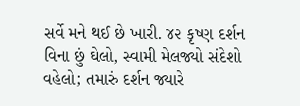સર્વે મને થઈ છે ખારી. ૪૨ કૃષ્ણ દર્શન વિના છું ઘેલો, સ્વામી મેલજ્યો સંદેશો વહેલો; તમારું દર્શન જ્યારે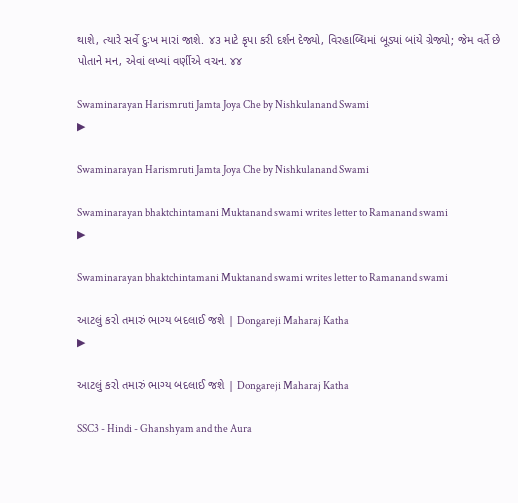થાશે, ત્યારે સર્વે દુઃખ મારાં જાશે. ૪૩ માટે કૃપા કરી દર્શન દેજ્યો, વિરહાબ્ધિમાં બૂડ્યાં બાંયે ગ્રેજ્યો; જેમ વર્તે છે પોતાને મન, એવાં લખ્યાં વર્ણીએ વચન. ૪૪

Swaminarayan Harismruti Jamta Joya Che by Nishkulanand Swami
▶

Swaminarayan Harismruti Jamta Joya Che by Nishkulanand Swami

Swaminarayan bhaktchintamani Muktanand swami writes letter to Ramanand swami
▶

Swaminarayan bhaktchintamani Muktanand swami writes letter to Ramanand swami

આટલું કરો તમારું ભાગ્ય બદલાઈ જશે | Dongareji Maharaj Katha
▶

આટલું કરો તમારું ભાગ્ય બદલાઈ જશે | Dongareji Maharaj Katha

SSC3 - Hindi - Ghanshyam and the Aura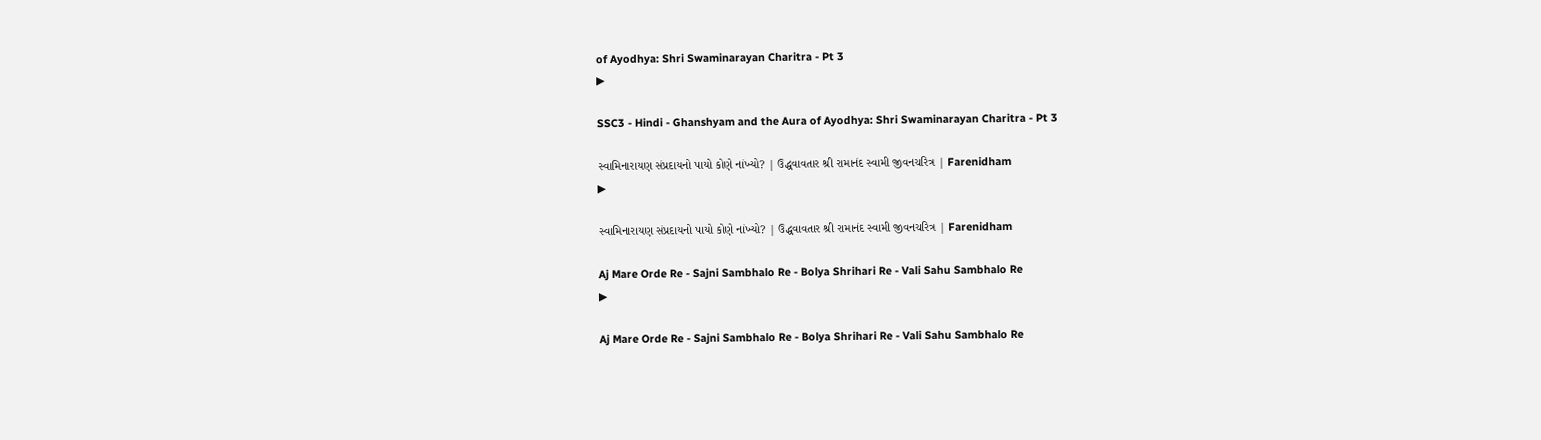of Ayodhya: Shri Swaminarayan Charitra - Pt 3
▶

SSC3 - Hindi - Ghanshyam and the Aura of Ayodhya: Shri Swaminarayan Charitra - Pt 3

સ્વામિનારાયણ સંપ્રદાયનો પાયો કોણે નાંખ્યો? | ઉદ્ધવાવતાર શ્રી રામાનંદ સ્વામી જીવનચરિત્ર | Farenidham
▶

સ્વામિનારાયણ સંપ્રદાયનો પાયો કોણે નાંખ્યો? | ઉદ્ધવાવતાર શ્રી રામાનંદ સ્વામી જીવનચરિત્ર | Farenidham

Aj Mare Orde Re - Sajni Sambhalo Re - Bolya Shrihari Re - Vali Sahu Sambhalo Re
▶

Aj Mare Orde Re - Sajni Sambhalo Re - Bolya Shrihari Re - Vali Sahu Sambhalo Re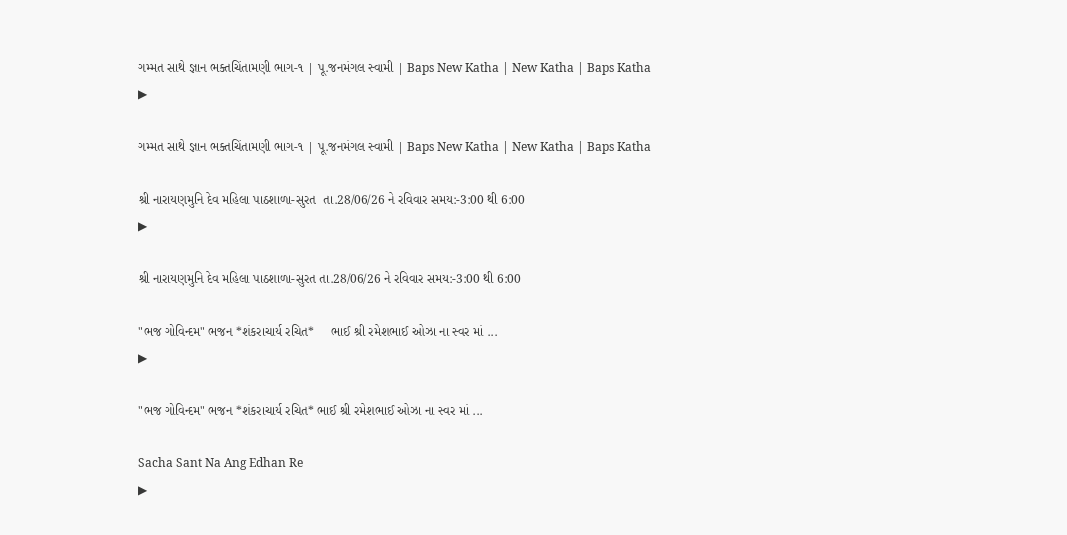ગમ્મત સાથે જ્ઞાન ભક્તચિંતામણી ભાગ-૧ | પૂ.જનમંગલ સ્વામી | Baps New Katha | New Katha | Baps Katha
▶

ગમ્મત સાથે જ્ઞાન ભક્તચિંતામણી ભાગ-૧ | પૂ.જનમંગલ સ્વામી | Baps New Katha | New Katha | Baps Katha

શ્રી નારાયણમુનિ દેવ મહિલા પાઠશાળા-સુરત  તા.28/06/26 ને રવિવાર સમય:-3:00 થી 6:00
▶

શ્રી નારાયણમુનિ દેવ મહિલા પાઠશાળા-સુરત તા.28/06/26 ને રવિવાર સમય:-3:00 થી 6:00

"ભજ ગોવિન્દમ" ભજન *શંકરાચાર્ય રચિત*     ભાઈ શ્રી રમેશભાઈ ઓઝા ના સ્વર માં ...
▶

"ભજ ગોવિન્દમ" ભજન *શંકરાચાર્ય રચિત* ભાઈ શ્રી રમેશભાઈ ઓઝા ના સ્વર માં ...

Sacha Sant Na Ang Edhan Re
▶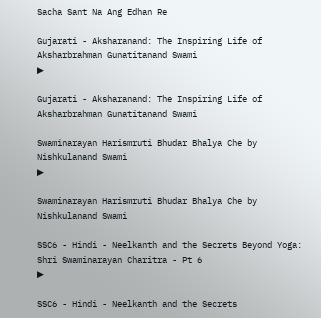Sacha Sant Na Ang Edhan Re

Gujarati - Aksharanand: The Inspiring Life of Aksharbrahman Gunatitanand Swami
▶

Gujarati - Aksharanand: The Inspiring Life of Aksharbrahman Gunatitanand Swami

Swaminarayan Harismruti Bhudar Bhalya Che by Nishkulanand Swami
▶

Swaminarayan Harismruti Bhudar Bhalya Che by Nishkulanand Swami

SSC6 - Hindi - Neelkanth and the Secrets Beyond Yoga: Shri Swaminarayan Charitra - Pt 6
▶

SSC6 - Hindi - Neelkanth and the Secrets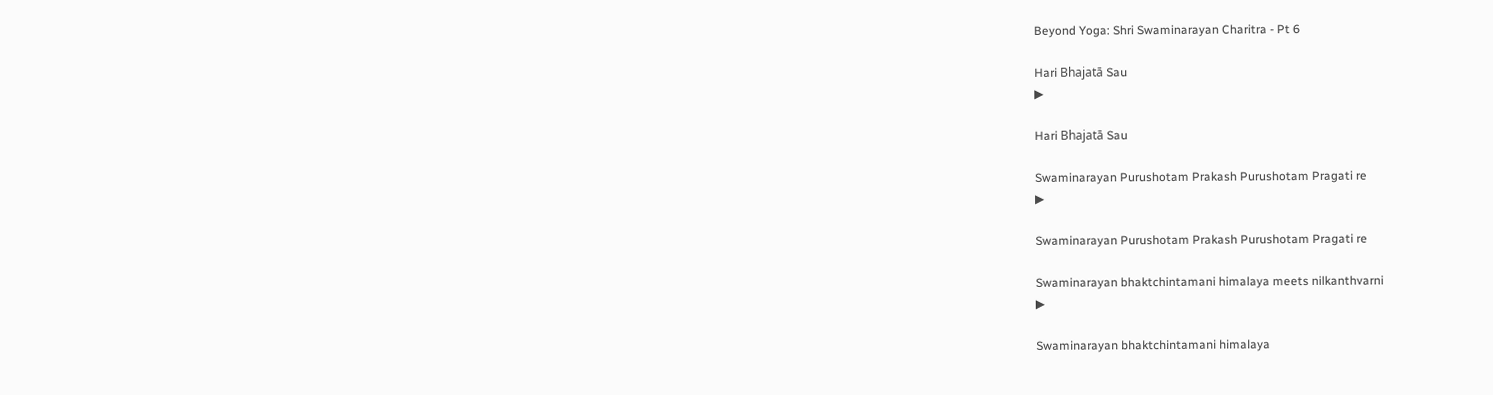Beyond Yoga: Shri Swaminarayan Charitra - Pt 6

Hari Bhajatā Sau
▶

Hari Bhajatā Sau

Swaminarayan Purushotam Prakash Purushotam Pragati re
▶

Swaminarayan Purushotam Prakash Purushotam Pragati re

Swaminarayan bhaktchintamani himalaya meets nilkanthvarni
▶

Swaminarayan bhaktchintamani himalaya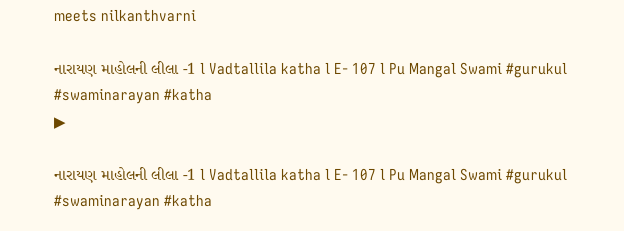meets nilkanthvarni

નારાયણ માહોલની લીલા -1 l Vadtallila katha l E- 107 l Pu Mangal Swami #gurukul #swaminarayan #katha
▶

નારાયણ માહોલની લીલા -1 l Vadtallila katha l E- 107 l Pu Mangal Swami #gurukul #swaminarayan #katha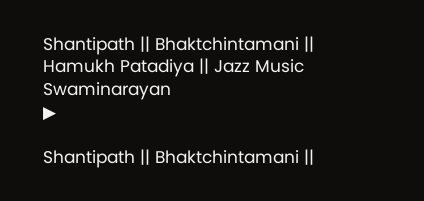Shantipath || Bhaktchintamani || Hamukh Patadiya || Jazz Music Swaminarayan
▶

Shantipath || Bhaktchintamani ||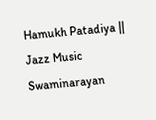Hamukh Patadiya || Jazz Music Swaminarayan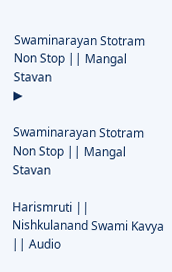Swaminarayan Stotram Non Stop || Mangal Stavan
▶

Swaminarayan Stotram Non Stop || Mangal Stavan

Harismruti || Nishkulanand Swami Kavya || Audio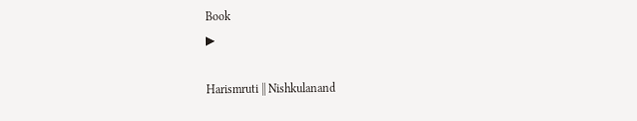Book
▶

Harismruti || Nishkulanand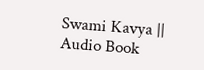Swami Kavya || Audio Book